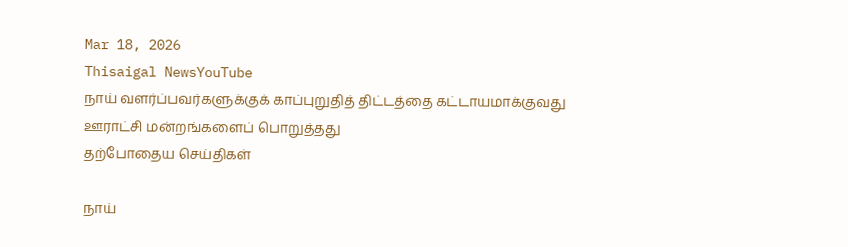Mar 18, 2026
Thisaigal NewsYouTube
நாய் வளர்ப்பவர்களுக்குக் காப்புறுதித் திட்டத்தை கட்டாயமாக்குவது ஊராட்சி மன்றங்களைப் பொறுத்தது
தற்போதைய செய்திகள்

நாய்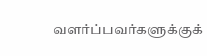வளர்ப்பவர்களுக்குக்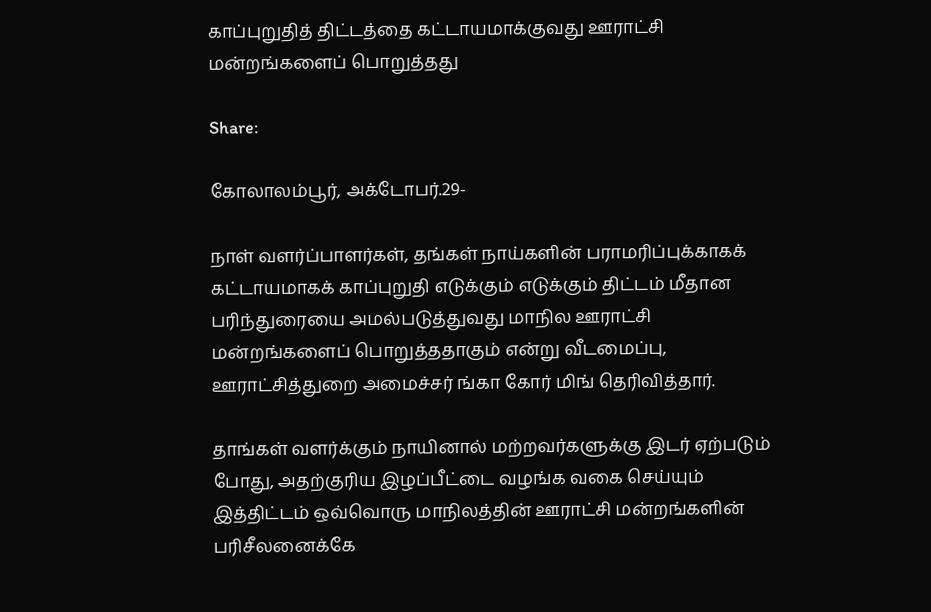காப்புறுதித் திட்டத்தை கட்டாயமாக்குவது ஊராட்சி மன்றங்களைப் பொறுத்தது

Share:

கோலாலம்பூர், அக்டோபர்.29-

நாள் வளர்ப்பாளர்கள், தங்கள் நாய்களின் பராமரிப்புக்காகக் கட்டாயமாகக் காப்புறுதி எடுக்கும் எடுக்கும் திட்டம் மீதான பரிந்துரையை அமல்படுத்துவது மாநில ஊராட்சி மன்றங்களைப் பொறுத்ததாகும் என்று வீடமைப்பு, ஊராட்சித்துறை அமைச்சர் ங்கா கோர் மிங் தெரிவித்தார்.

தாங்கள் வளர்க்கும் நாயினால் மற்றவர்களுக்கு இடர் ஏற்படும் போது, அதற்குரிய இழப்பீட்டை வழங்க வகை செய்யும் இத்திட்டம் ஒவ்வொரு மாநிலத்தின் ஊராட்சி மன்றங்களின் பரிசீலனைக்கே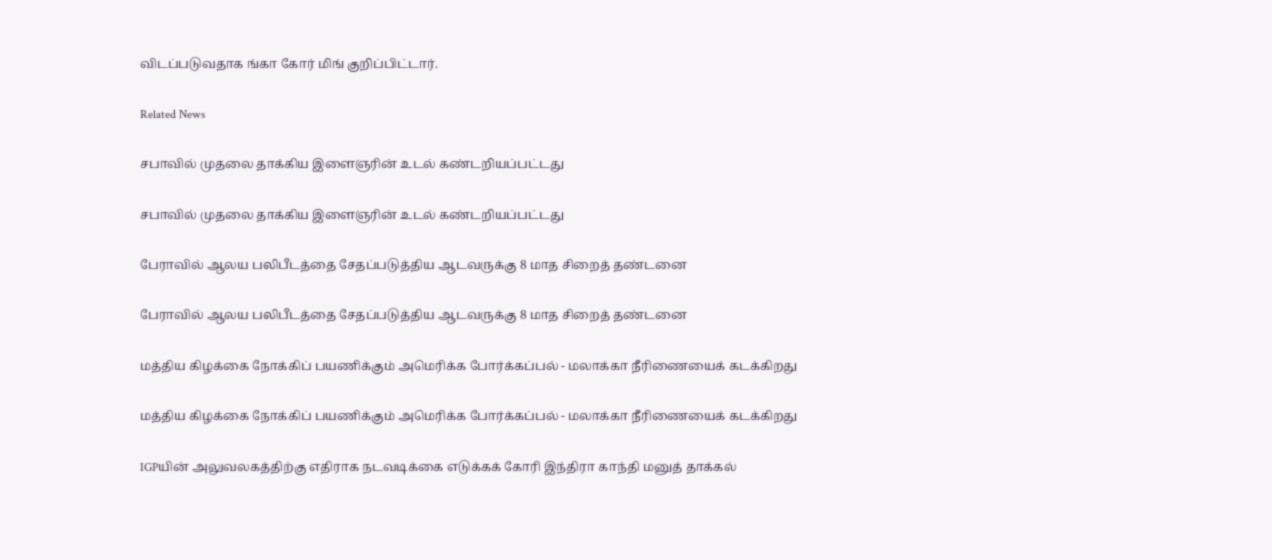விடப்படுவதாக ங்கா கோர் மிங் குறிப்பிட்டார்.

Related News

சபாவில் முதலை தாக்கிய இளைஞரின் உடல் கண்டறியப்பட்டது

சபாவில் முதலை தாக்கிய இளைஞரின் உடல் கண்டறியப்பட்டது

பேராவில் ஆலய பலிபீடத்தை சேதப்படுத்திய ஆடவருக்கு 8 மாத சிறைத் தண்டனை

பேராவில் ஆலய பலிபீடத்தை சேதப்படுத்திய ஆடவருக்கு 8 மாத சிறைத் தண்டனை

மத்திய கிழக்கை நோக்கிப் பயணிக்கும் அமெரிக்க போர்க்கப்பல் - மலாக்கா நீரிணையைக் கடக்கிறது

மத்திய கிழக்கை நோக்கிப் பயணிக்கும் அமெரிக்க போர்க்கப்பல் - மலாக்கா நீரிணையைக் கடக்கிறது

IGPயின் அலுவலகத்திற்கு எதிராக நடவடிக்கை எடுக்கக் கோரி இந்திரா காந்தி மனுத் தாக்கல்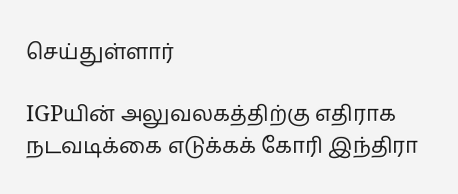செய்துள்ளார்

IGPயின் அலுவலகத்திற்கு எதிராக நடவடிக்கை எடுக்கக் கோரி இந்திரா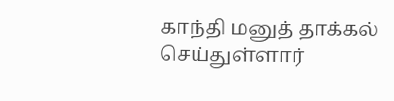காந்தி மனுத் தாக்கல் செய்துள்ளார்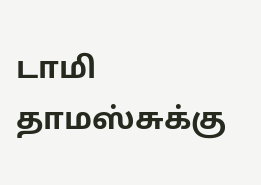டாமி தாமஸ்சுக்கு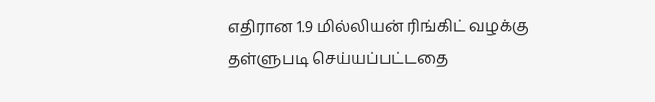எதிரான 1.9 மில்லியன் ரிங்கிட் வழக்கு தள்ளுபடி செய்யப்பட்டதை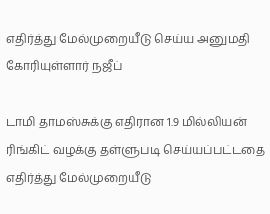எதிர்த்து மேல்முறையீடு செய்ய அனுமதி கோரியுள்ளார் நஜீப்

டாமி தாமஸ்சுக்கு எதிரான 1.9 மில்லியன் ரிங்கிட் வழக்கு தள்ளுபடி செய்யப்பட்டதை எதிர்த்து மேல்முறையீடு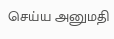செய்ய அனுமதி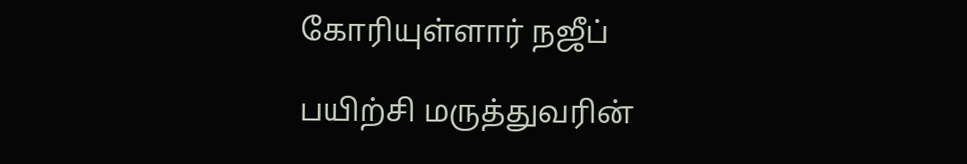கோரியுள்ளார் நஜீப்

பயிற்சி மருத்துவரின்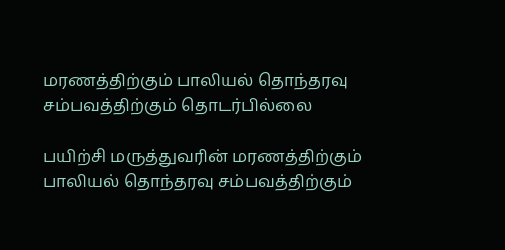மரணத்திற்கும் பாலியல் தொந்தரவு சம்பவத்திற்கும் தொடர்பில்லை

பயிற்சி மருத்துவரின் மரணத்திற்கும் பாலியல் தொந்தரவு சம்பவத்திற்கும்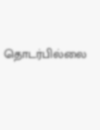தொடர்பில்லை